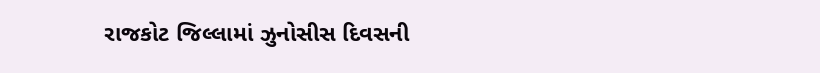રાજકોટ જિલ્લામાં ઝુનોસીસ દિવસની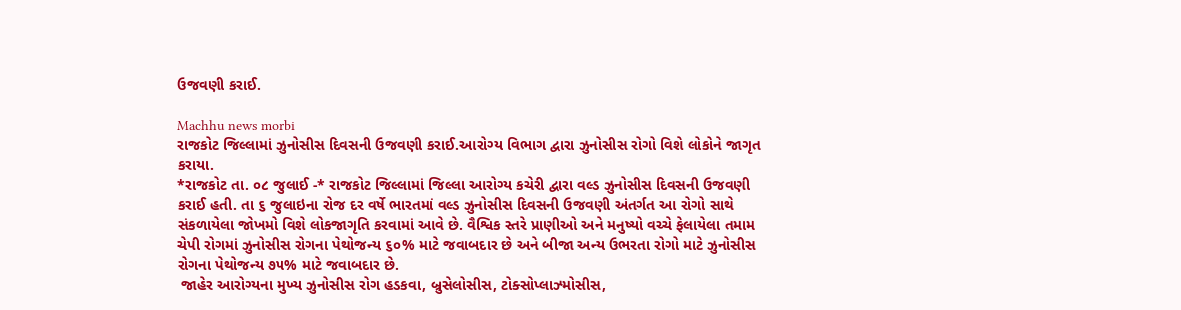ઉજવણી કરાઈ.

Machhu news morbi
રાજકોટ જિલ્લામાં ઝુનોસીસ દિવસની ઉજવણી કરાઈ.આરોગ્ય વિભાગ દ્વારા ઝુનોસીસ રોગો વિશે લોકોને જાગૃત કરાયા.
*રાજકોટ તા. ૦૮ જુલાઈ -* રાજકોટ જિલ્લામાં જિલ્લા આરોગ્ય કચેરી દ્વારા વલ્ડ ઝુનોસીસ દિવસની ઉજવણી કરાઈ હતી. તા ૬ જુલાઇના રોજ દર વર્ષે ભારતમાં વલ્ડ ઝુનોસીસ દિવસની ઉજવણી અંતર્ગત આ રોગો સાથે સંકળાયેલા જોખમો વિશે લોકજાગૃતિ કરવામાં આવે છે. વૈશ્વિક સ્તરે પ્રાણીઓ અને મનુષ્યો વચ્ચે ફેલાયેલા તમામ ચેપી રોગમાં ઝુનોસીસ રોગના પેથોજન્ય ૬૦% માટે જવાબદાર છે અને બીજા અન્ય ઉભરતા રોગો માટે ઝુનોસીસ રોગના પેથોજન્ય ૭૫% માટે જવાબદાર છે.
 જાહેર આરોગ્યના મુખ્ય ઝુનોસીસ રોગ હડકવા, બ્રુસેલોસીસ, ટોક્સોપ્લાઝ્મોસીસ,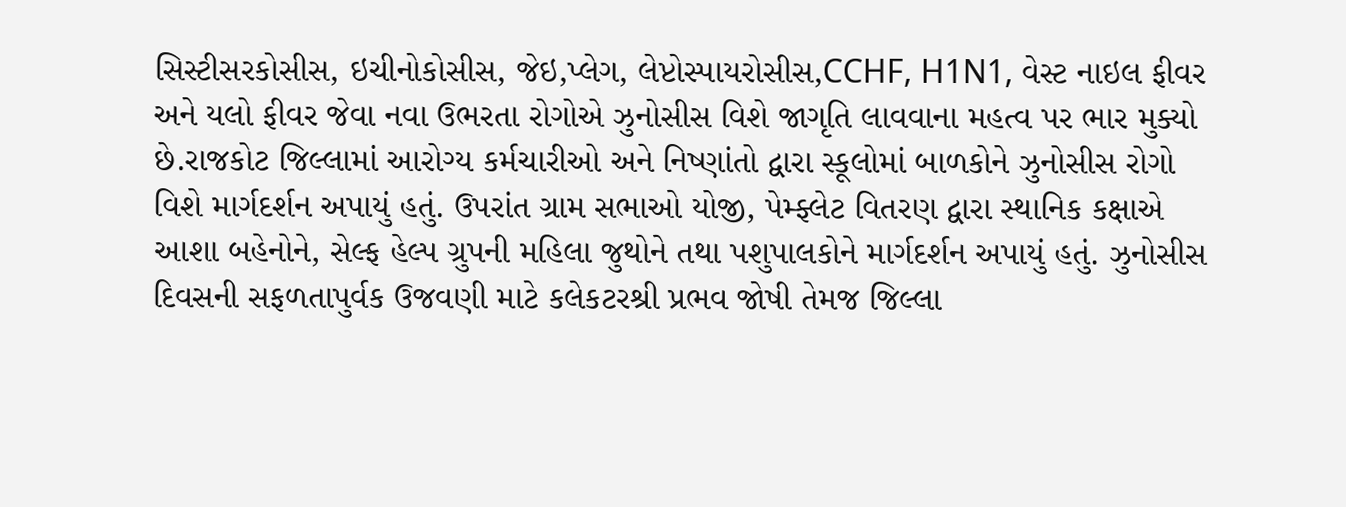સિસ્ટીસરકોસીસ, ઇચીનોકોસીસ, જેઇ,પ્લેગ, લેપ્ટોસ્પાયરોસીસ,CCHF, H1N1, વેસ્ટ નાઇલ ફીવર અને યલો ફીવર જેવા નવા ઉભરતા રોગોએ ઝુનોસીસ વિશે જાગૃતિ લાવવાના મહત્વ પર ભાર મુક્યો છે.રાજકોટ જિલ્લામાં આરોગ્ય કર્મચારીઓ અને નિષ્ણાંતો દ્વારા સ્કૂલોમાં બાળકોને ઝુનોસીસ રોગો વિશે માર્ગદર્શન અપાયું હતું. ઉપરાંત ગ્રામ સભાઓ યોજી, પેમ્ફ્લેટ વિતરણ દ્વારા સ્થાનિક કક્ષાએ આશા બહેનોને, સેલ્ફ હેલ્પ ગ્રુપની મહિલા જુથોને તથા પશુપાલકોને માર્ગદર્શન અપાયું હતું. ઝુનોસીસ દિવસની સફળતાપુર્વક ઉજવણી માટે કલેકટરશ્રી પ્રભવ જોષી તેમજ જિલ્‍લા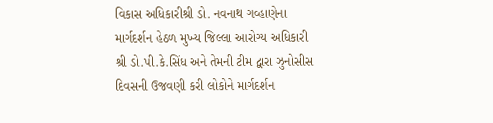વિકાસ અધિકારીશ્રી ડો. નવનાથ ગવ્હાણેના માર્ગદર્શન હેઠળ મુખ્‍ય જિલ્‍લા આરોગ્‍ય અધિકારી શ્રી ડો.પી.કે.સિંધ અને તેમની ટીમ દ્વારા ઝુનોસીસ દિવસની ઉજવણી કરી લોકોને માર્ગદર્શન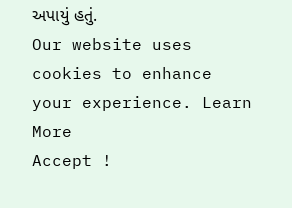અપાયું હતું.
Our website uses cookies to enhance your experience. Learn More
Accept !